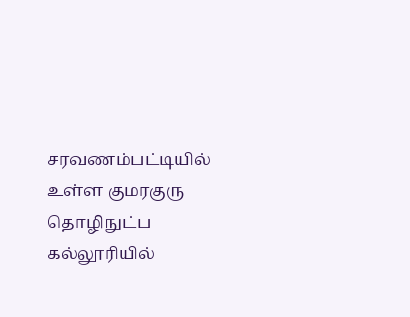சரவணம்பட்டியில் உள்ள குமரகுரு தொழிநுட்ப கல்லூரியில்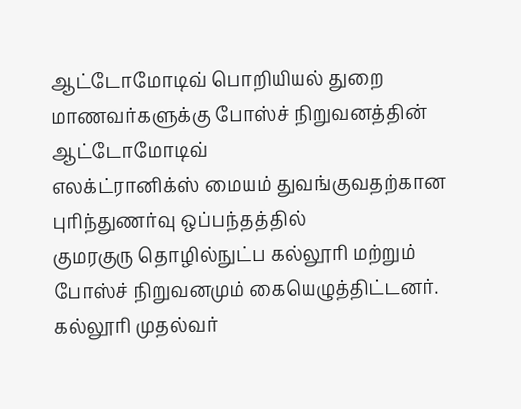ஆட்டோமோடிவ் பொறியியல் துறை மாணவர்களுக்கு போஸ்ச் நிறுவனத்தின் ஆட்டோமோடிவ்
எலக்ட்ரானிக்ஸ் மையம் துவங்குவதற்கான புரிந்துணர்வு ஒப்பந்தத்தில்
குமரகுரு தொழில்நுட்ப கல்லூரி மற்றும் போஸ்ச் நிறுவனமும் கையெழுத்திட்டனர்.
கல்லூரி முதல்வர்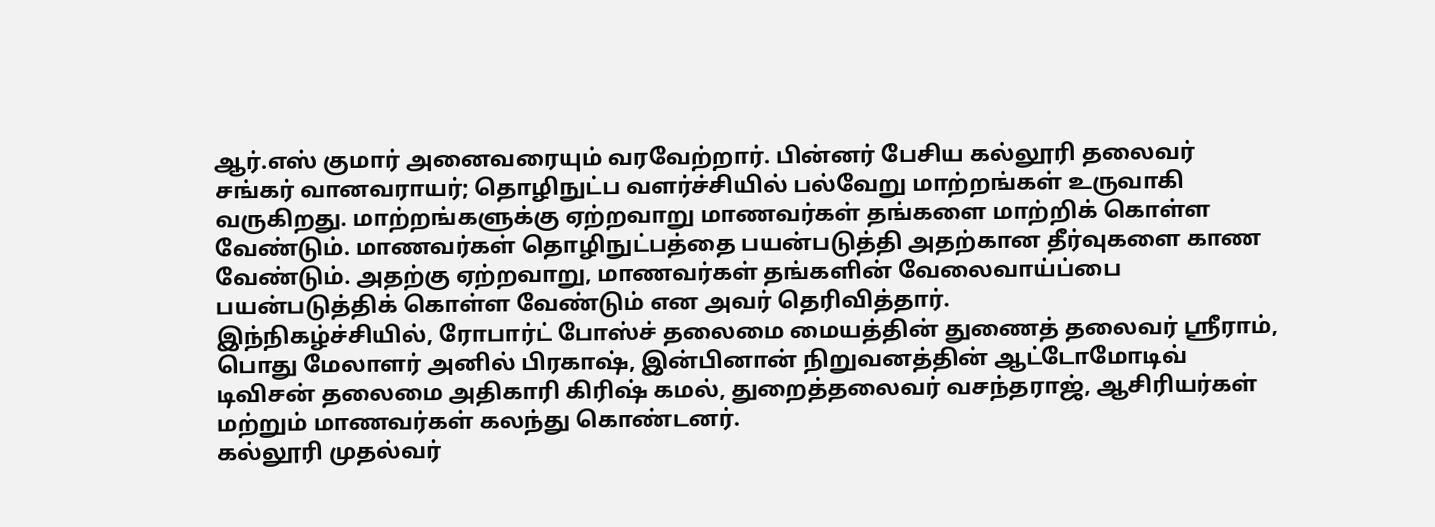ஆர்.எஸ் குமார் அனைவரையும் வரவேற்றார். பின்னர் பேசிய கல்லூரி தலைவர் சங்கர் வானவராயர்; தொழிநுட்ப வளர்ச்சியில் பல்வேறு மாற்றங்கள் உருவாகி வருகிறது. மாற்றங்களுக்கு ஏற்றவாறு மாணவர்கள் தங்களை மாற்றிக் கொள்ள வேண்டும். மாணவர்கள் தொழிநுட்பத்தை பயன்படுத்தி அதற்கான தீர்வுகளை காண வேண்டும். அதற்கு ஏற்றவாறு, மாணவர்கள் தங்களின் வேலைவாய்ப்பை பயன்படுத்திக் கொள்ள வேண்டும் என அவர் தெரிவித்தார்.
இந்நிகழ்ச்சியில், ரோபார்ட் போஸ்ச் தலைமை மையத்தின் துணைத் தலைவர் ஸ்ரீராம், பொது மேலாளர் அனில் பிரகாஷ், இன்பினான் நிறுவனத்தின் ஆட்டோமோடிவ் டிவிசன் தலைமை அதிகாரி கிரிஷ் கமல், துறைத்தலைவர் வசந்தராஜ், ஆசிரியர்கள் மற்றும் மாணவர்கள் கலந்து கொண்டனர்.
கல்லூரி முதல்வர்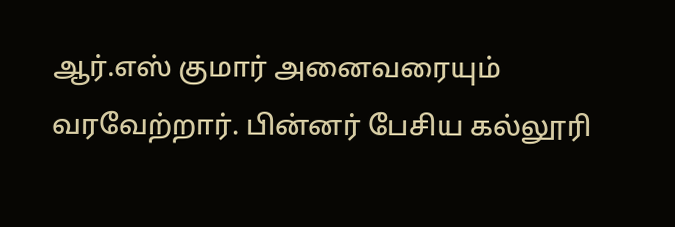ஆர்.எஸ் குமார் அனைவரையும் வரவேற்றார். பின்னர் பேசிய கல்லூரி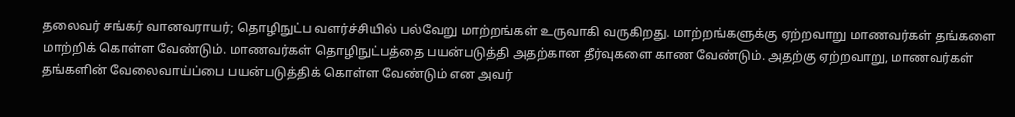தலைவர் சங்கர் வானவராயர்; தொழிநுட்ப வளர்ச்சியில் பல்வேறு மாற்றங்கள் உருவாகி வருகிறது. மாற்றங்களுக்கு ஏற்றவாறு மாணவர்கள் தங்களை மாற்றிக் கொள்ள வேண்டும். மாணவர்கள் தொழிநுட்பத்தை பயன்படுத்தி அதற்கான தீர்வுகளை காண வேண்டும். அதற்கு ஏற்றவாறு, மாணவர்கள் தங்களின் வேலைவாய்ப்பை பயன்படுத்திக் கொள்ள வேண்டும் என அவர்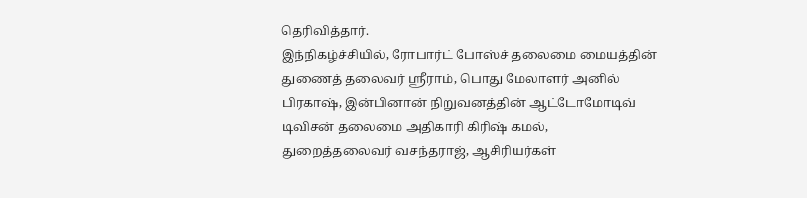தெரிவித்தார்.
இந்நிகழ்ச்சியில், ரோபார்ட் போஸ்ச் தலைமை மையத்தின் துணைத் தலைவர் ஸ்ரீராம், பொது மேலாளர் அனில் பிரகாஷ், இன்பினான் நிறுவனத்தின் ஆட்டோமோடிவ் டிவிசன் தலைமை அதிகாரி கிரிஷ் கமல், துறைத்தலைவர் வசந்தராஜ், ஆசிரியர்கள்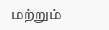மற்றும்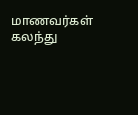மாணவர்கள் கலந்து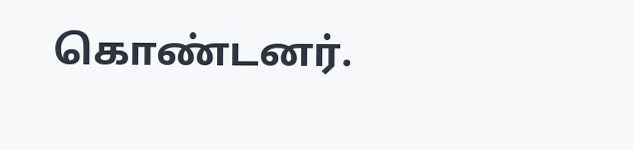கொண்டனர்.